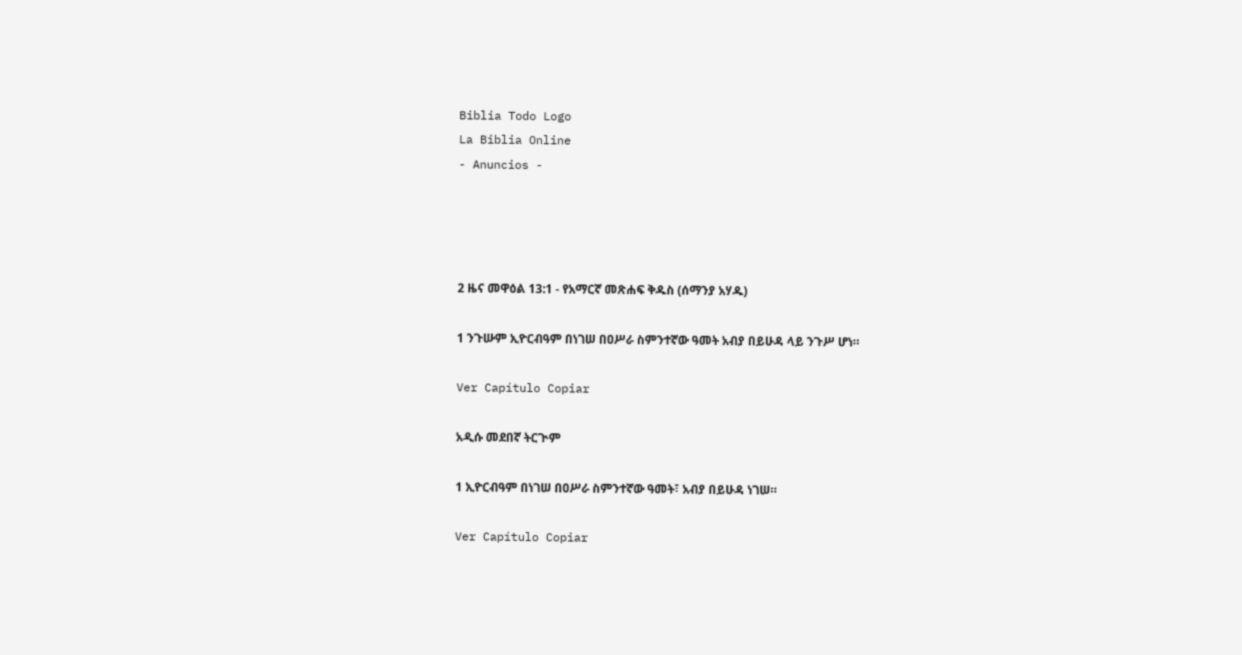Biblia Todo Logo
La Biblia Online
- Anuncios -




2 ዜና መዋዕል 13:1 - የአማርኛ መጽሐፍ ቅዱስ (ሰማንያ አሃዱ)

1 ንጉሡም ኢዮርብዓም በነገሠ በዐሥራ ስምንተኛው ዓመት አብያ በይሁዳ ላይ ንጉሥ ሆነ።

Ver Capítulo Copiar

አዲሱ መደበኛ ትርጒም

1 ኢዮርብዓም በነገሠ በዐሥራ ስምንተኛው ዓመት፣ አብያ በይሁዳ ነገሠ።

Ver Capítulo Copiar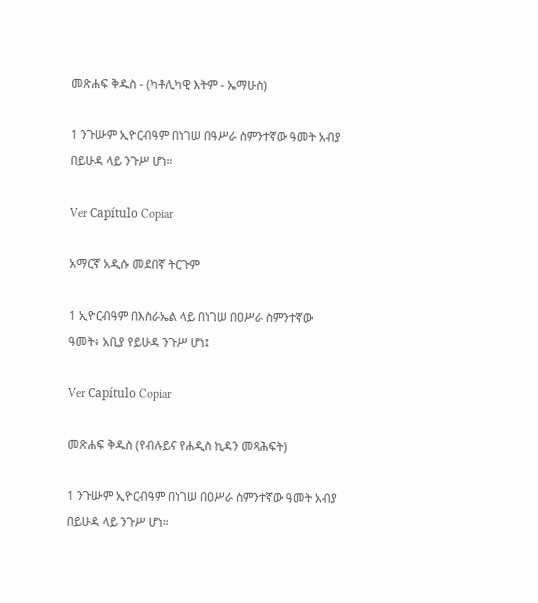መጽሐፍ ቅዱስ - (ካቶሊካዊ እትም - ኤማሁስ)

1 ንጉሡም ኢዮርብዓም በነገሠ በዓሥራ ስምንተኛው ዓመት አብያ በይሁዳ ላይ ንጉሥ ሆነ።

Ver Capítulo Copiar

አማርኛ አዲሱ መደበኛ ትርጉም

1 ኢዮርብዓም በእስራኤል ላይ በነገሠ በዐሥራ ስምንተኛው ዓመት፥ አቢያ የይሁዳ ንጉሥ ሆነ፤

Ver Capítulo Copiar

መጽሐፍ ቅዱስ (የብሉይና የሐዲስ ኪዳን መጻሕፍት)

1 ንጉሡም ኢዮርብዓም በነገሠ በዐሥራ ስምንተኛው ዓመት አብያ በይሁዳ ላይ ንጉሥ ሆነ።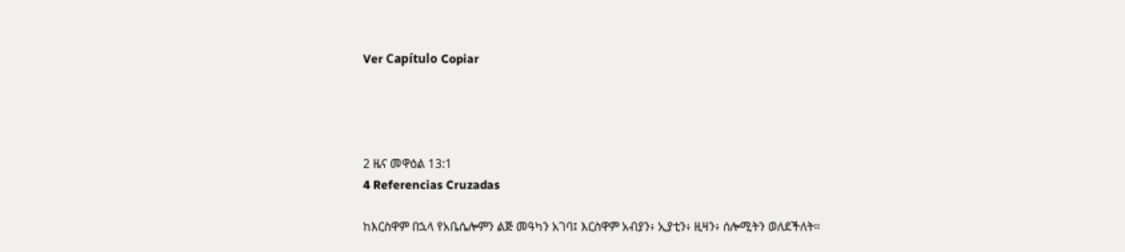Ver Capítulo Copiar




2 ዜና መዋዕል 13:1
4 Referencias Cruzadas

ከእርስዋም በኋላ የአቤሴሎምን ልጅ መዓካን አገባ፤ እርስዋም አብያን፥ ኢያቲን፥ ዚዛን፥ ሰሎሚትን ወለደችለት።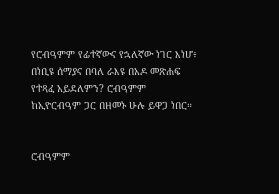የሮብዓምም የፊተኛውና የኋለኛው ነገር እነሆ፥ በነቢዩ ሰማያና በባለ ራእዩ በአዶ መጽሐፍ የተጻፈ አይደለምን? ሮብዓምም ከኢዮርብዓም ጋር በዘመኑ ሁሉ ይዋጋ ነበር።


ሮብዓምም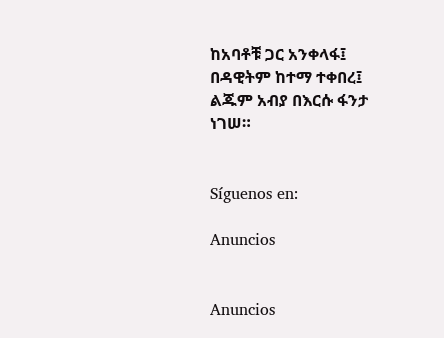ከአባቶቹ ጋር አንቀላፋ፤ በዳዊትም ከተማ ተቀበረ፤ ልጁም አብያ በእርሱ ፋንታ ነገሠ።


Síguenos en:

Anuncios


Anuncios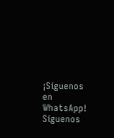¡Síguenos en WhatsApp! Síguenos